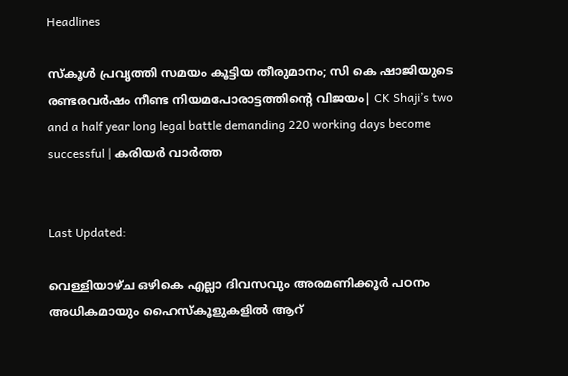Headlines

സ്കൂള്‍ പ്രവൃത്തി സമയം കൂട്ടിയ തീരുമാനം; സി കെ ഷാജിയുടെ രണ്ടരവർഷം നീണ്ട നിയമപോരാട്ടത്തിന്റെ വിജയം| CK Shaji’s two and a half year long legal battle demanding 220 working days become successful | കരിയർ വാർത്ത


Last Updated:

വെള്ളിയാഴ്ച ഒഴികെ എല്ലാ ദിവസവും അരമണിക്കൂര്‍ പഠനം അധികമായും ഹൈസ്കൂളുകളില്‍ ആറ്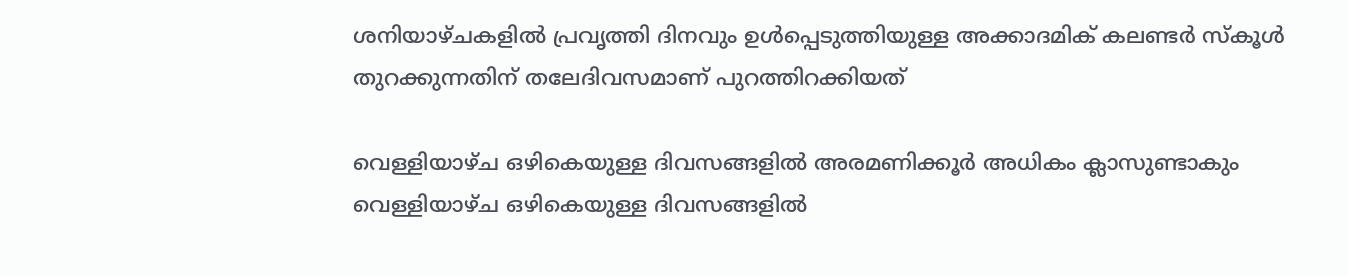ശനിയാഴ്ചകളില്‍ പ്രവൃത്തി ദിനവും ഉള്‍പ്പെടുത്തിയുള്ള അക്കാദമിക് കലണ്ടര്‍ സ്കൂള്‍ തുറക്കുന്നതിന് തലേദിവസമാണ് പുറത്തിറക്കിയത്

വെള്ളിയാഴ്ച ഒഴികെയുള്ള ദിവസങ്ങളിൽ അരമണിക്കൂർ അധികം ക്ലാസുണ്ടാകും
വെള്ളിയാഴ്ച ഒഴികെയുള്ള ദിവസങ്ങളിൽ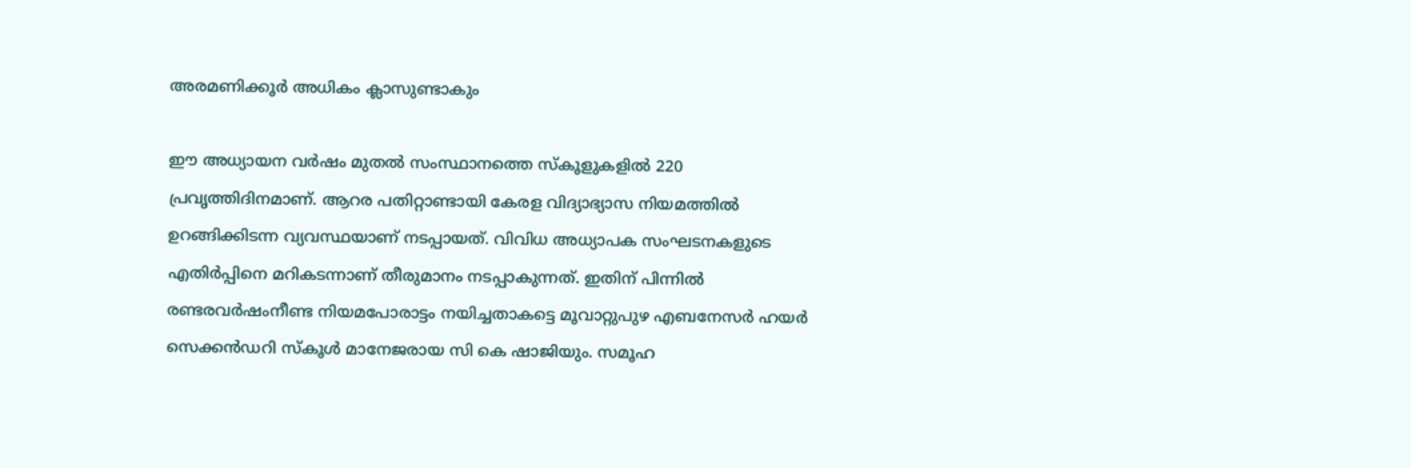അരമണിക്കൂർ അധികം ക്ലാസുണ്ടാകും

ഈ അധ്യായന വർഷം മുതൽ സംസ്ഥാനത്തെ സ്കൂളുകളിൽ 220 പ്രവൃത്തിദിനമാണ്. ആറര പതിറ്റാണ്ടായി കേരള വിദ്യാഭ്യാസ നിയമത്തിൽ ഉറങ്ങിക്കിടന്ന വ്യവസ്ഥയാണ് നടപ്പായത്. വിവിധ അധ്യാപക സംഘടനകളുടെ എതിർപ്പിനെ മറികടന്നാണ് തീരുമാനം നടപ്പാകുന്നത്. ഇതിന് പിന്നിൽ രണ്ടരവർഷംനീണ്ട നിയമപോരാട്ടം നയിച്ചതാകട്ടെ മൂവാറ്റുപുഴ എബനേസര്‍ ഹയര്‍ സെക്കൻഡറി സ്കൂൾ‌ മാനേജരായ സി കെ ഷാജിയും. സമൂഹ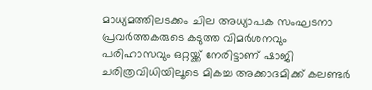മാധ്യമത്തിലടക്കം ചില അധ്യാപക സംഘടനാ പ്രവര്‍ത്തകരുടെ കടുത്ത വിമര്‍ശനവും പരിഹാസവും ഒറ്റയ്ക്ക് നേരിട്ടാണ് ഷാജി ചരിത്രവിധിയിലൂടെ മികച്ച അക്കാദമിക്ക് കലണ്ടര്‍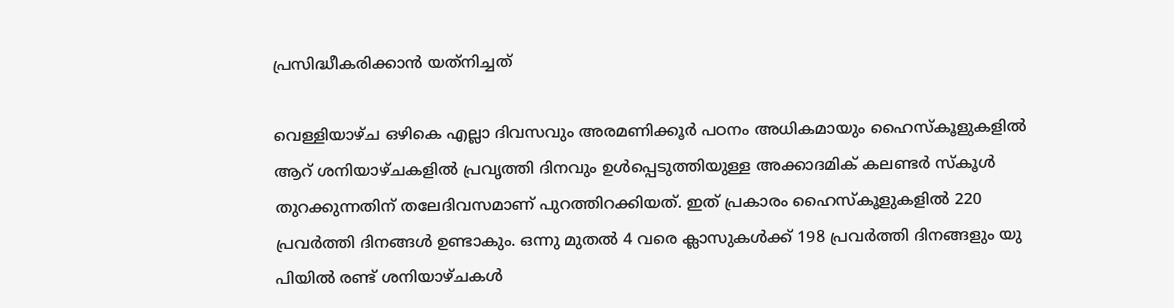പ്രസിദ്ധീകരിക്കാന്‍ യത്‌നിച്ചത്

വെള്ളിയാഴ്ച ഒഴികെ എല്ലാ ദിവസവും അരമണിക്കൂര്‍ പഠനം അധികമായും ഹൈസ്കൂളുകളില്‍ ആറ് ശനിയാഴ്ചകളില്‍ പ്രവൃത്തി ദിനവും ഉള്‍പ്പെടുത്തിയുള്ള അക്കാദമിക് കലണ്ടര്‍ സ്കൂള്‍ തുറക്കുന്നതിന് തലേദിവസമാണ് പുറത്തിറക്കിയത്. ഇത് പ്രകാരം ഹൈസ്കൂളുകളില്‍ 220 പ്രവര്‍ത്തി ദിനങ്ങള്‍ ഉണ്ടാകും. ഒന്നു മുതല്‍ 4 വരെ ക്ലാസുകള്‍ക്ക് 198 പ്രവര്‍ത്തി ദിനങ്ങളും യു പിയില്‍ രണ്ട് ശനിയാഴ്ചകള്‍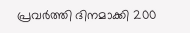പ്രവര്‍ത്തി ദിനമാക്കി 200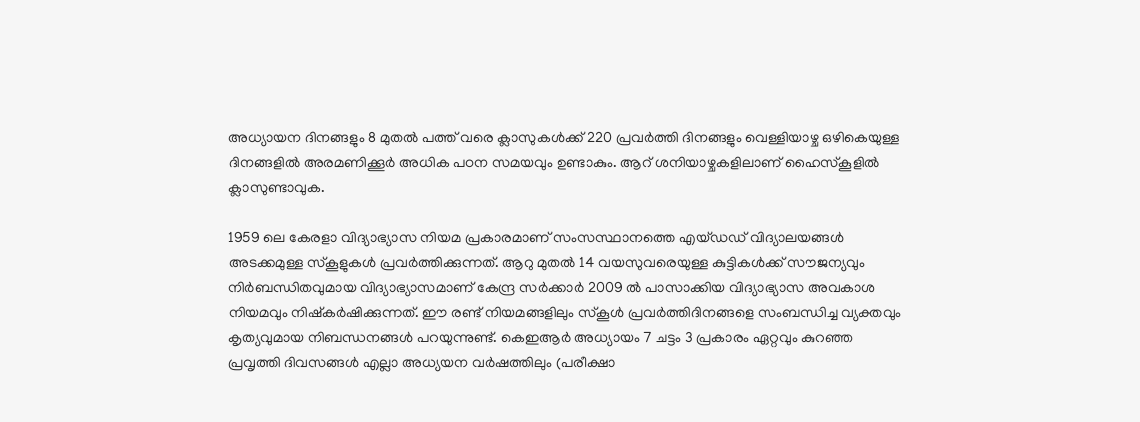അധ്യായന ദിനങ്ങളും 8 മുതല്‍ പത്ത് വരെ ക്ലാസുകള്‍ക്ക് 220 പ്രവര്‍ത്തി ദിനങ്ങളും വെള്ളിയാഴ്ച ഒഴികെയുള്ള ദിനങ്ങളില്‍ അരമണിക്കൂര്‍ അധിക പഠന സമയവും ഉണ്ടാകും. ആറ് ശനിയാഴ്ചകളിലാണ് ഹൈസ്കൂളില്‍ ക്ലാസുണ്ടാവുക.

1959 ലെ കേരളാ വിദ്യാഭ്യാസ നിയമ പ്രകാരമാണ് സംസസ്ഥാനത്തെ എയ്ഡഡ് വിദ്യാലയങ്ങള്‍ അടക്കമുള്ള സ്കൂളുകള്‍ പ്രവര്‍ത്തിക്കുന്നത്. ആറു മുതല്‍ 14 വയസുവരെയുള്ള കുട്ടികള്‍ക്ക് സൗജന്യവും നിര്‍ബന്ധിതവുമായ വിദ്യാഭ്യാസമാണ് കേന്ദ്ര സര്‍ക്കാര്‍ 2009 ല്‍ പാസാക്കിയ വിദ്യാഭ്യാസ അവകാശ നിയമവും നിഷ്‌കര്‍ഷിക്കുന്നത്. ഈ രണ്ട് നിയമങ്ങളിലും സ്കൂള്‍ പ്രവര്‍ത്തിദിനങ്ങളെ സംബന്ധിച്ച വ്യക്തവും കൃത്യവുമായ നിബന്ധനങ്ങള്‍ പറയുന്നുണ്ട്. കെഇആര്‍ അധ്യായം 7 ചട്ടം 3 പ്രകാരം ഏറ്റവും കുറഞ്ഞ പ്രവൃത്തി ദിവസങ്ങള്‍ എല്ലാ അധ്യയന വര്‍ഷത്തിലും (പരീക്ഷാ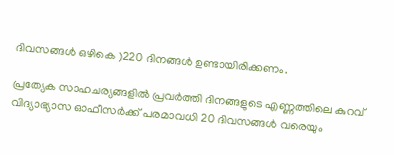ദിവസങ്ങള്‍ ഒഴികെ )220 ദിനങ്ങള്‍ ഉണ്ടായിരിക്കണം.

പ്രത്യേക സാഹചര്യങ്ങളില്‍ പ്രവര്‍ത്തി ദിനങ്ങളുടെ എണ്ണത്തിലെ കുറവ് വിദ്യാഭ്യാസ ഓഫീസര്‍ക്ക് പരമാവധി 20 ദിവസങ്ങള്‍ വരെയും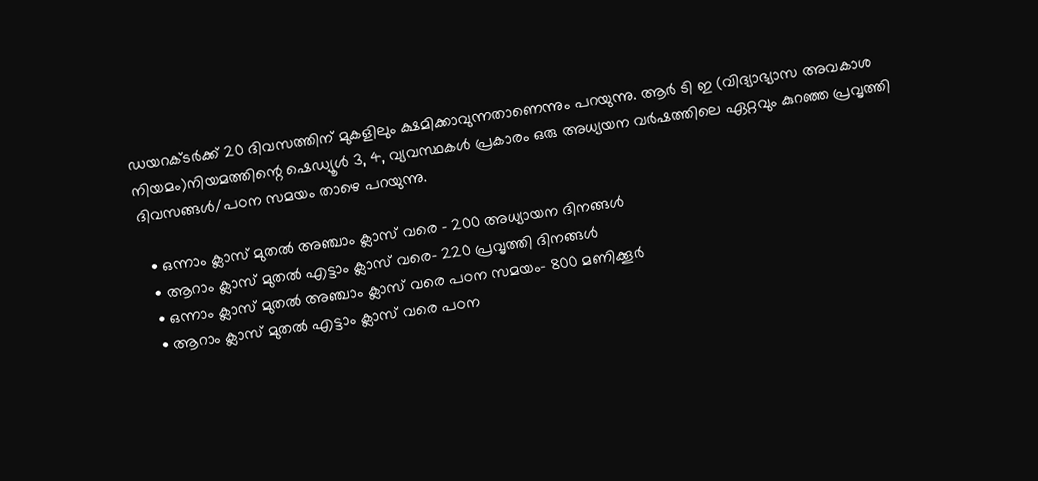ഡയറക്ടര്‍ക്ക് 20 ദിവസത്തിന് മുകളിലും ക്ഷമിക്കാവുന്നതാണെന്നും പറയുന്നു. ആര്‍ ടി ഇ (വിദ്യാഭ്യാസ അവകാശ നിയമം)നിയമത്തിന്റെ ഷെഡ്യൂള്‍ 3, 4, വ്യവസ്ഥകള്‍ പ്രകാരം ഒരു അധ്യയന വര്‍ഷത്തിലെ ഏറ്റവും കുറഞ്ഞ പ്രവൃത്തി ദിവസങ്ങള്‍/പഠന സമയം താഴെ പറയുന്നു.

  • ഒന്നാം ക്ലാസ് മുതല്‍ അഞ്ചാം ക്ലാസ് വരെ – 200 അധ്യായന ദിനങ്ങള്‍
  • ആറാം ക്ലാസ് മുതല്‍ എട്ടാം ക്ലാസ് വരെ- 220 പ്രവൃത്തി ദിനങ്ങള്‍
  • ഒന്നാം ക്ലാസ് മുതല്‍ അഞ്ചാം ക്ലാസ് വരെ പഠന സമയം- 800 മണിക്കൂര്‍
  • ആറാം ക്ലാസ് മുതല്‍ എട്ടാം ക്ലാസ് വരെ പഠന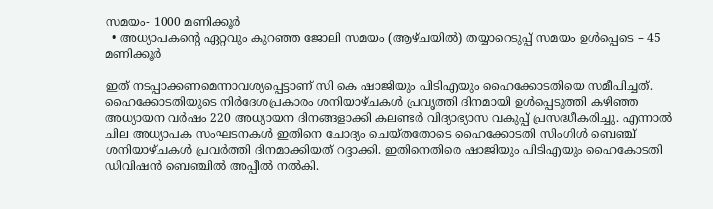സമയം- 1000 മണിക്കൂര്‍
  • അധ്യാപകന്റെ ഏറ്റവും കുറഞ്ഞ ജോലി സമയം (ആഴ്ചയില്‍) തയ്യാറെടുപ്പ് സമയം ഉള്‍പ്പെടെ – 45 മണിക്കൂര്‍

ഇത് നടപ്പാക്കണമെന്നാവശ്യപ്പെട്ടാണ് സി കെ ഷാജിയും പിടിഎയും ഹൈക്കോടതിയെ സമീപിച്ചത്. ഹൈക്കോടതിയുടെ നിർദേശപ്രകാരം ശനിയാഴ്ചകള്‍ പ്രവൃത്തി ദിനമായി ഉള്‍പ്പെടുത്തി കഴിഞ്ഞ അധ്യായന വര്‍ഷം 220 അധ്യായന ദിനങ്ങളാക്കി കലണ്ടര്‍ വിദ്യാഭ്യാസ വകുപ്പ് പ്രസദ്ധീകരിച്ചു. എന്നാല്‍ ചില അധ്യാപക സംഘടനകള്‍ ഇതിനെ ചോദ്യം ചെയ്തതോടെ ഹൈക്കോടതി സിംഗിള്‍ ബെഞ്ച് ശനിയാഴ്ചകള്‍ പ്രവര്‍ത്തി ദിനമാക്കിയത് റദ്ദാക്കി. ഇതിനെതിരെ ഷാജിയും പിടിഎയും ഹൈകോടതി ഡിവിഷന്‍ ബെഞ്ചില്‍ അപ്പീല്‍ നല്‍കി.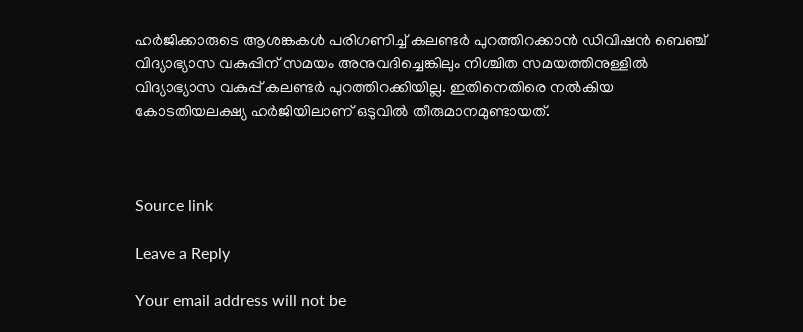ഹര്‍ജിക്കാരുടെ ആശങ്കകള്‍ പരിഗണിച്ച് കലണ്ടര്‍ പുറത്തിറക്കാന്‍ ഡിവിഷന്‍ ബെഞ്ച് വിദ്യാഭ്യാസ വകുപ്പിന് സമയം അനുവദിച്ചെങ്കിലും നിശ്ചിത സമയത്തിനുള്ളില്‍ വിദ്യാഭ്യാസ വകുപ്പ് കലണ്ടര്‍ പുറത്തിറക്കിയില്ല. ഇതിനെതിരെ നല്‍കിയ കോടതിയലക്ഷ്യ ഹര്‍ജിയിലാണ് ഒടുവില്‍ തീരുമാനമുണ്ടായത്.



Source link

Leave a Reply

Your email address will not be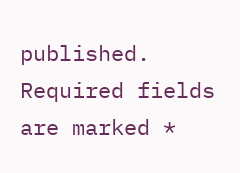published. Required fields are marked *